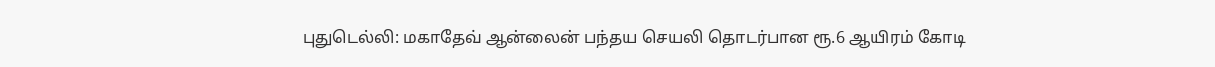புதுடெல்லி: மகாதேவ் ஆன்லைன் பந்தய செயலி தொடர்பான ரூ.6 ஆயிரம் கோடி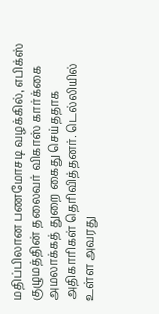மதிப்பிலான பணமோசடி வழக்கில், எபிக்ஸ் குழுமத்தின் தலைவர் விகாஸ் கார்க்கை அமலாக்கத் துறை கைது செய்ததாக அதிகாரிகள் தெரிவித்தனர். டெல்லியில் உள்ள அவரது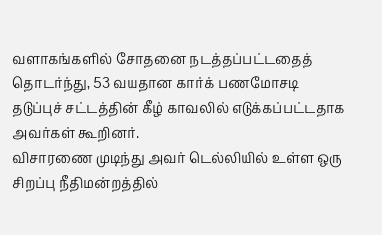வளாகங்களில் சோதனை நடத்தப்பட்டதைத் தொடர்ந்து, 53 வயதான கார்க் பணமோசடி தடுப்புச் சட்டத்தின் கீழ் காவலில் எடுக்கப்பட்டதாக அவர்கள் கூறினர்.
விசாரணை முடிந்து அவர் டெல்லியில் உள்ள ஒரு சிறப்பு நீதிமன்றத்தில்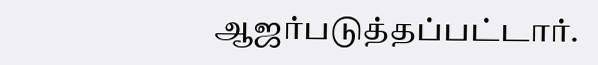ஆஜர்படுத்தப்பட்டார்.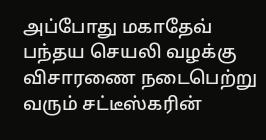அப்போது மகாதேவ் பந்தய செயலி வழக்கு விசாரணை நடைபெற்று வரும் சட்டீஸ்கரின்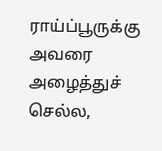ராய்ப்பூருக்கு அவரை அழைத்துச் செல்ல,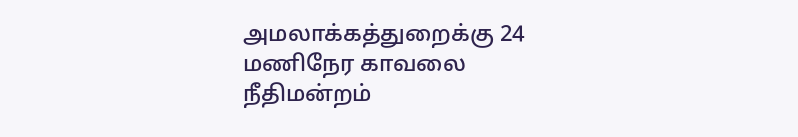அமலாக்கத்துறைக்கு 24 மணிநேர காவலை நீதிமன்றம்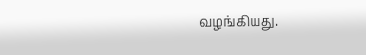வழங்கியது.